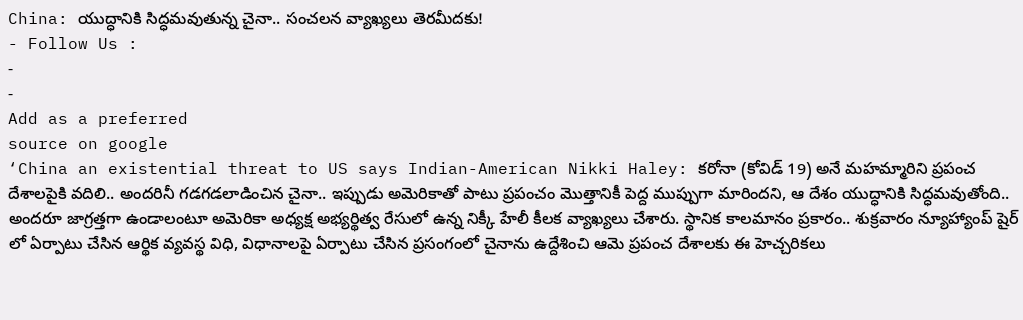China: యుద్ధానికి సిద్ధమవుతున్న చైనా.. సంచలన వ్యాఖ్యలు తెరమీదకు!
- Follow Us :
-
-
Add as a preferred
source on google
‘China an existential threat to US says Indian-American Nikki Haley: కరోనా (కోవిడ్ 19) అనే మహమ్మారిని ప్రపంచ దేశాలపైకి వదిలి.. అందరినీ గడగడలాడించిన చైనా.. ఇప్పుడు అమెరికాతో పాటు ప్రపంచం మొత్తానికీ పెద్ద ముప్పుగా మారిందని, ఆ దేశం యుద్ధానికి సిద్ధమవుతోంది.. అందరూ జాగ్రత్తగా ఉండాలంటూ అమెరికా అధ్యక్ష అభ్యర్థిత్వ రేసులో ఉన్న నిక్కీ హేలీ కీలక వ్యాఖ్యలు చేశారు. స్థానిక కాలమానం ప్రకారం.. శుక్రవారం న్యూహ్యాంప్ షైర్ లో ఏర్పాటు చేసిన ఆర్థిక వ్యవస్థ విధి, విధానాలపై ఏర్పాటు చేసిన ప్రసంగంలో చైనాను ఉద్దేశించి ఆమె ప్రపంచ దేశాలకు ఈ హెచ్చరికలు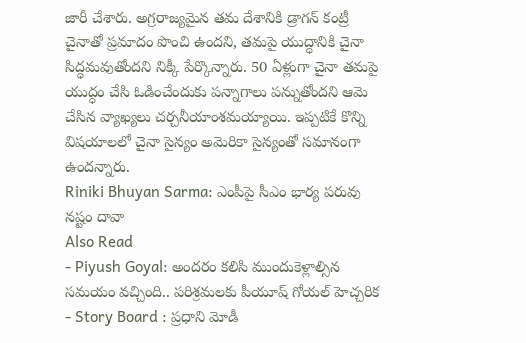జారీ చేశారు. అగ్రరాజ్యమైన తమ దేశానికి డ్రాగన్ కంట్రీ చైనాతో ప్రమాదం పొంచి ఉందని, తమపై యుద్ధానికి చైనా సిద్ధమవుతోందని నిక్కీ పేర్కొన్నారు. 50 ఏళ్లుగా చైనా తమపై యుద్ధం చేసి ఓడించేందుకు పన్నాగాలు పన్నుతోందని ఆమె చేసిన వ్యాఖ్యలు చర్చనీయాంశమయ్యాయి. ఇప్పటికే కొన్ని విషయాలలో చైనా సైన్యం అమెరికా సైన్యంతో సమానంగా ఉందన్నారు.
Riniki Bhuyan Sarma: ఎంపీపై సీఎం భార్య పరువు నష్టం దావా
Also Read
- Piyush Goyal: అందరం కలిసి ముందుకెళ్లాల్సిన సమయం వచ్చింది.. పరిశ్రమలకు పీయూష్ గోయల్ హెచ్చరిక
- Story Board : ప్రధాని మోడీ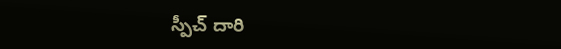స్పీచ్ దారి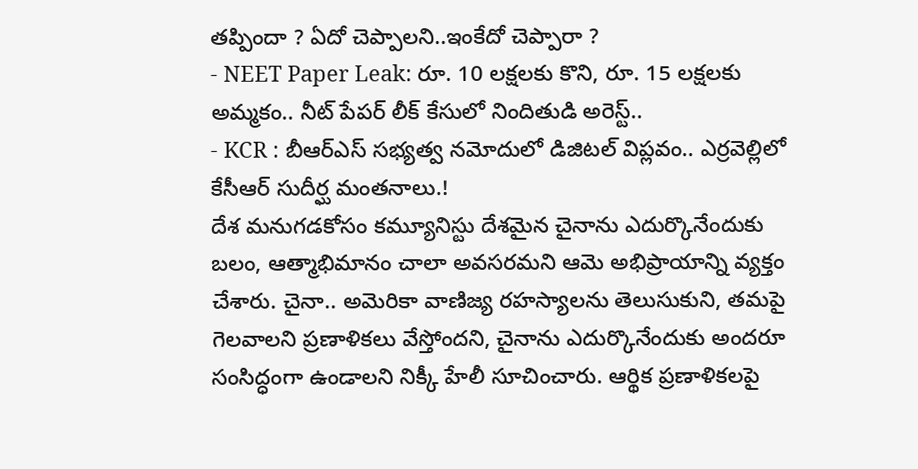తప్పిందా ? ఏదో చెప్పాలని..ఇంకేదో చెప్పారా ?
- NEET Paper Leak: రూ. 10 లక్షలకు కొని, రూ. 15 లక్షలకు అమ్మకం.. నీట్ పేపర్ లీక్ కేసులో నిందితుడి అరెస్ట్..
- KCR : బీఆర్ఎస్ సభ్యత్వ నమోదులో డిజిటల్ విప్లవం.. ఎర్రవెల్లిలో కేసీఆర్ సుదీర్ఘ మంతనాలు.!
దేశ మనుగడకోసం కమ్యూనిస్టు దేశమైన చైనాను ఎదుర్కొనేందుకు బలం, ఆత్మాభిమానం చాలా అవసరమని ఆమె అభిప్రాయాన్ని వ్యక్తం చేశారు. చైనా.. అమెరికా వాణిజ్య రహస్యాలను తెలుసుకుని, తమపై గెలవాలని ప్రణాళికలు వేస్తోందని, చైనాను ఎదుర్కొనేందుకు అందరూ సంసిద్ధంగా ఉండాలని నిక్కీ హేలీ సూచించారు. ఆర్థిక ప్రణాళికలపై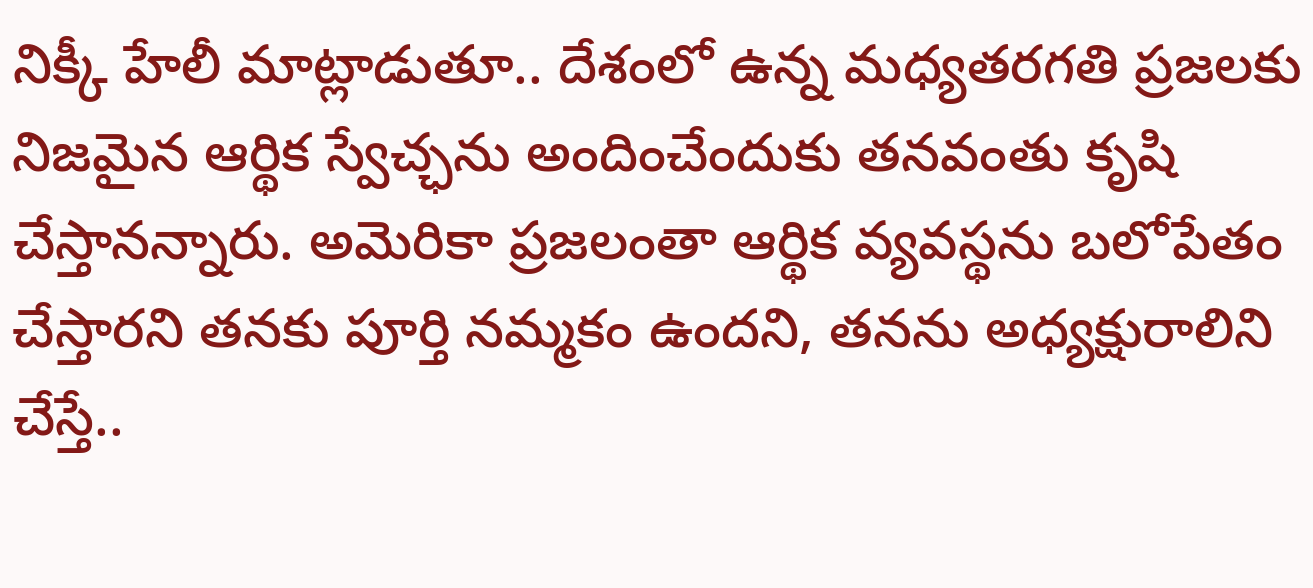నిక్కీ హేలీ మాట్లాడుతూ.. దేశంలో ఉన్న మధ్యతరగతి ప్రజలకు నిజమైన ఆర్థిక స్వేచ్ఛను అందించేందుకు తనవంతు కృషి చేస్తానన్నారు. అమెరికా ప్రజలంతా ఆర్థిక వ్యవస్థను బలోపేతం చేస్తారని తనకు పూర్తి నమ్మకం ఉందని, తనను అధ్యక్షురాలిని చేస్తే..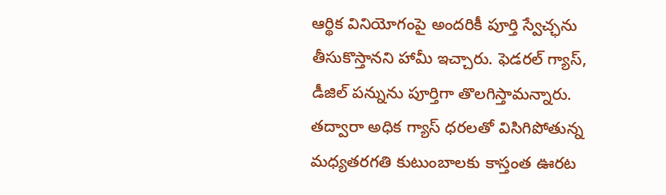ఆర్థిక వినియోగంపై అందరికీ పూర్తి స్వేచ్ఛను తీసుకొస్తానని హామీ ఇచ్చారు. ఫెడరల్ గ్యాస్, డీజిల్ పన్నును పూర్తిగా తొలగిస్తామన్నారు. తద్వారా అధిక గ్యాస్ ధరలతో విసిగిపోతున్న మధ్యతరగతి కుటుంబాలకు కాస్తంత ఊరట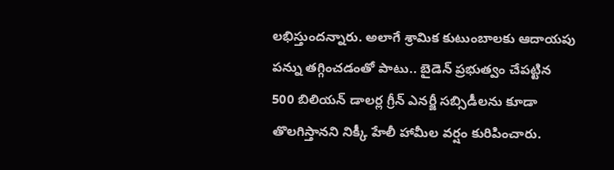లభిస్తుందన్నారు. అలాగే శ్రామిక కుటుంబాలకు ఆదాయపు పన్ను తగ్గించడంతో పాటు.. బైడెన్ ప్రభుత్వం చేపట్టిన 500 బిలియన్ డాలర్ల గ్రీన్ ఎనర్జీ సబ్సిడీలను కూడా తొలగిస్తానని నిక్కీ హేలీ హామీల వర్షం కురిపించారు.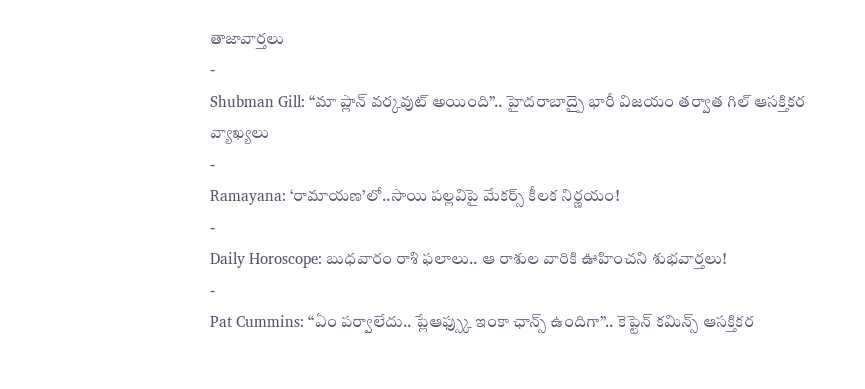తాజావార్తలు
-
Shubman Gill: “మా ప్లాన్ వర్కవుట్ అయింది”.. హైదరాబాద్పై భారీ విజయం తర్వాత గిల్ ఆసక్తికర వ్యాఖ్యలు
-
Ramayana: ‘రామాయణ’లో..సాయి పల్లవిపై మేకర్స్ కీలక నిర్ణయం!
-
Daily Horoscope: బుధవారం రాశి ఫలాలు.. ఆ రాశుల వారికి ఊహించని శుభవార్తలు!
-
Pat Cummins: “ఏం పర్వాలేదు.. ప్లేఆఫ్స్కు ఇంకా ఛాన్స్ ఉందిగా”.. కెప్టెన్ కమిన్స్ ఆసక్తికర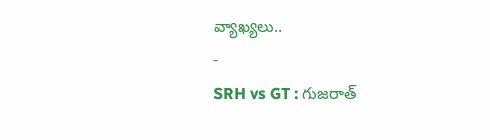వ్యాఖ్యలు..
-
SRH vs GT : గుజరాత్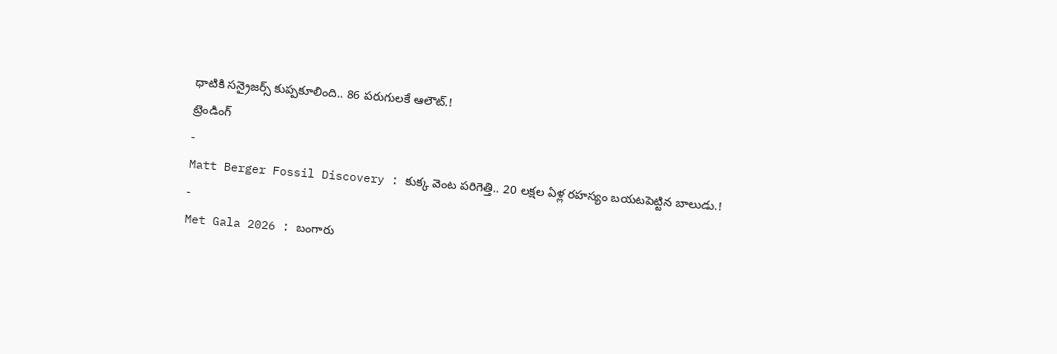ధాటికి సన్రైజర్స్ కుప్పకూలింది.. 86 పరుగులకే ఆలౌట్.!
ట్రెండింగ్
-
Matt Berger Fossil Discovery : కుక్క వెంట పరిగెత్తి.. 20 లక్షల ఏళ్ల రహస్యం బయటపెట్టిన బాలుడు.!
-
Met Gala 2026 : బంగారు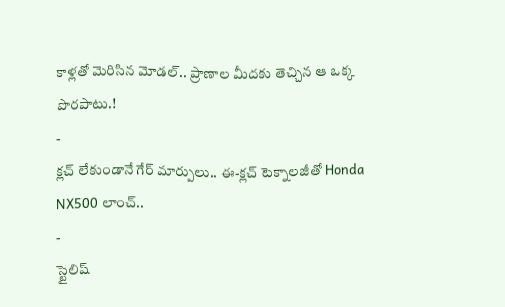కాళ్లతో మెరిసిన మోడల్.. ప్రాణాల మీదకు తెచ్చిన ఆ ఒక్క పొరపాటు.!
-
క్లచ్ లేకుండానే గేర్ మార్పులు.. ఈ-క్లచ్ టెక్నాలజీతో Honda NX500 లాంచ్..
-
స్టైలిష్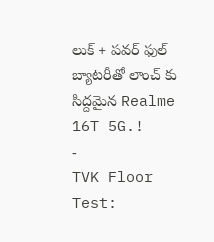లుక్ + పవర్ ఫుల్ బ్యాటరీతో లాంచ్ కు సిద్దమైన Realme 16T 5G.!
-
TVK Floor Test: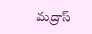మద్రాస్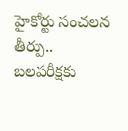హైకోర్టు సంచలన తీర్పు.. బలపరీక్షకు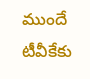ముందే టీవీకేకు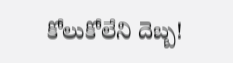కోలుకోలేని దెబ్బ!